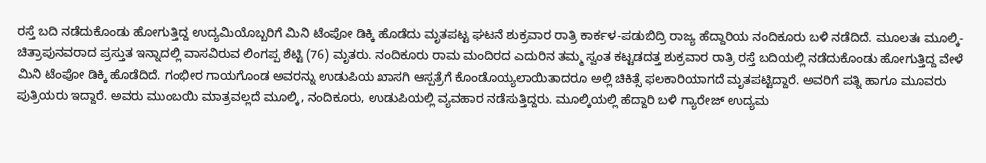ರಸ್ತೆ ಬದಿ ನಡೆದುಕೊಂಡು ಹೋಗುತ್ತಿದ್ದ ಉದ್ಯಮಿಯೊಬ್ಬರಿಗೆ ಮಿನಿ ಟೆಂಪೋ ಡಿಕ್ಕಿ ಹೊಡೆದು ಮೃತಪಟ್ಟ ಘಟನೆ ಶುಕ್ರವಾರ ರಾತ್ರಿ ಕಾರ್ಕಳ-ಪಡುಬಿದ್ರಿ ರಾಜ್ಯ ಹೆದ್ದಾರಿಯ ನಂದಿಕೂರು ಬಳಿ ನಡೆದಿದೆ. ಮೂಲತಃ ಮೂಲ್ಕಿ-ಚಿತ್ರಾಪುನವರಾದ ಪ್ರಸ್ತುತ ಇನ್ನಾದಲ್ಲಿ ವಾಸವಿರುವ ಲಿಂಗಪ್ಪ ಶೆಟ್ಟಿ (76) ಮೃತರು. ನಂದಿಕೂರು ರಾಮ ಮಂದಿರದ ಎದುರಿನ ತಮ್ಮ ಸ್ವಂತ ಕಟ್ಟಡದತ್ತ ಶುಕ್ರವಾರ ರಾತ್ರಿ ರಸ್ತೆ ಬದಿಯಲ್ಲಿ ನಡೆದುಕೊಂಡು ಹೋಗುತ್ತಿದ್ದ ವೇಳೆ ಮಿನಿ ಟೆಂಪೋ ಡಿಕ್ಕಿ ಹೊಡೆದಿದೆ. ಗಂಭೀರ ಗಾಯಗೊಂಡ ಅವರನ್ನು ಉಡುಪಿಯ ಖಾಸಗಿ ಆಸ್ಪತ್ರೆಗೆ ಕೊಂಡೊಯ್ಯಲಾಯಿತಾದರೂ ಅಲ್ಲಿ ಚಿಕಿತ್ಸೆ ಫಲಕಾರಿಯಾಗದೆ ಮೃತಪಟ್ಟಿದ್ದಾರೆ. ಅವರಿಗೆ ಪತ್ನಿ ಹಾಗೂ ಮೂವರು ಪುತ್ರಿಯರು ಇದ್ದಾರೆ. ಅವರು ಮುಂಬಯಿ ಮಾತ್ರವಲ್ಲದೆ ಮೂಲ್ಕಿ, ನಂದಿಕೂರು, ಉಡುಪಿಯಲ್ಲಿ ವ್ಯವಹಾರ ನಡೆಸುತ್ತಿದ್ದರು. ಮೂಲ್ಕಿಯಲ್ಲಿ ಹೆದ್ದಾರಿ ಬಳಿ ಗ್ಯಾರೇಜ್ ಉದ್ಯಮ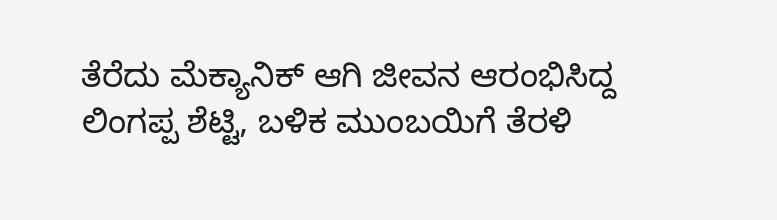ತೆರೆದು ಮೆಕ್ಯಾನಿಕ್ ಆಗಿ ಜೀವನ ಆರಂಭಿಸಿದ್ದ ಲಿಂಗಪ್ಪ ಶೆಟ್ಟಿ, ಬಳಿಕ ಮುಂಬಯಿಗೆ ತೆರಳಿ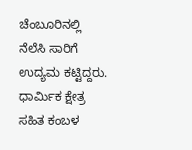ಚೆಂಬೂರಿನಲ್ಲಿ ನೆಲೆಸಿ ಸಾರಿಗೆ ಉದ್ಯಮ ಕಟ್ಟಿದ್ದರು. ಧಾರ್ಮಿಕ ಕ್ಷೇತ್ರ ಸಹಿತ ಕಂಬಳ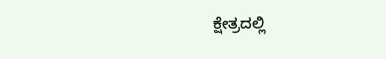ಕ್ಷೇತ್ರದಲ್ಲಿ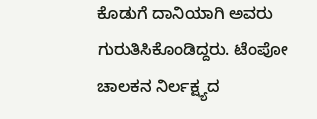ಕೊಡುಗೆ ದಾನಿಯಾಗಿ ಅವರು ಗುರುತಿಸಿಕೊಂಡಿದ್ದರು. ಟೆಂಪೋ ಚಾಲಕನ ನಿರ್ಲಕ್ಷ್ಯದ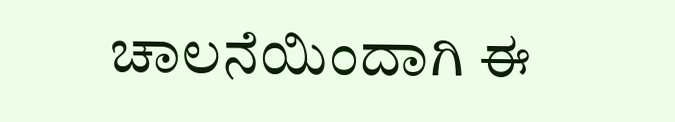ಚಾಲನೆಯಿಂದಾಗಿ ಈ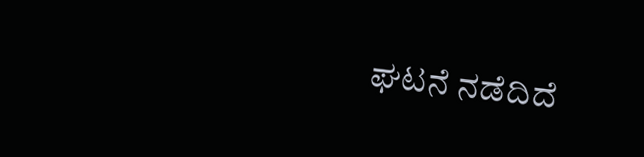ಘಟನೆ ನಡೆದಿದೆ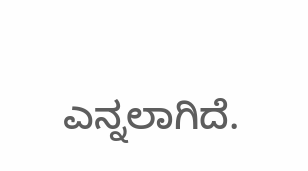ಎನ್ನಲಾಗಿದೆ.